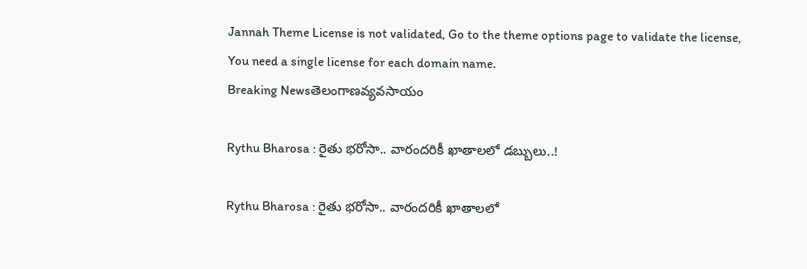Jannah Theme License is not validated, Go to the theme options page to validate the license, You need a single license for each domain name.
Breaking Newsతెలంగాణవ్యవసాయం

Rythu Bharosa : రైతు భరోసా.. వారందరికీ ఖాతాలలో డబ్బులు..!

Rythu Bharosa : రైతు భరోసా.. వారందరికీ ఖాతాలలో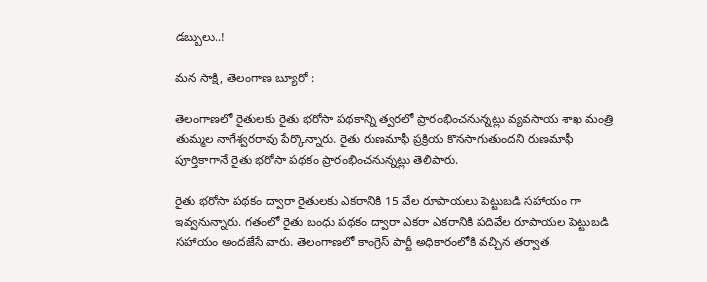డబ్బులు..!

మన సాక్షి, తెలంగాణ బ్యూరో :

తెలంగాణలో రైతులకు రైతు భరోసా పథకాన్ని త్వరలో ప్రారంభించనున్నట్లు వ్యవసాయ శాఖ మంత్రి తుమ్మల నాగేశ్వరరావు పేర్కొన్నారు. రైతు రుణమాఫీ ప్రక్రియ కొనసాగుతుందని రుణమాఫీ పూర్తికాగానే రైతు భరోసా పథకం ప్రారంభించనున్నట్లు తెలిపారు.

రైతు భరోసా పథకం ద్వారా రైతులకు ఎకరానికి 15 వేల రూపాయలు పెట్టుబడి సహాయం గా ఇవ్వనున్నారు. గతంలో రైతు బంధు పథకం ద్వారా ఎకరా ఎకరానికి పదివేల రూపాయల పెట్టుబడి సహాయం అందజేసే వారు. తెలంగాణలో కాంగ్రెస్ పార్టీ అధికారంలోకి వచ్చిన తర్వాత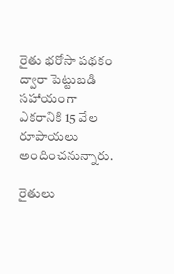రైతు భరోసా పథకం ద్వారా పెట్టుబడి సహాయంగా ఎకరానికి 15 వేల రూపాయలు అందించనున్నారు.

రైతులు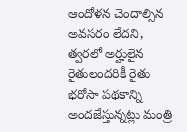ఆందోళన చెందాల్సిన అవసరం లేదని, త్వరలో అర్హులైన రైతులందరికీ రైతు భరోసా పథకాన్ని అందజేస్తున్నట్లు మంత్రి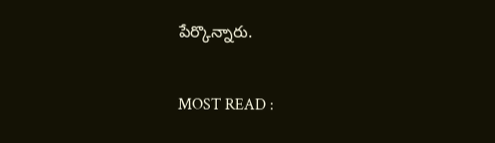పేర్కొన్నారు.

MOST READ :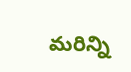మరిన్ని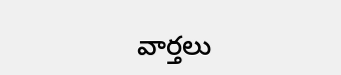వార్తలు